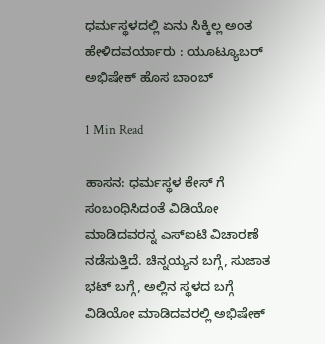ಧರ್ಮಸ್ಥಳದಲ್ಲಿ ಏನು ಸಿಕ್ಕಿಲ್ಲ ಅಂತ ಹೇಳಿದವರ್ಯಾರು : ಯೂಟ್ಯೂಬರ್ ಅಭಿಷೇಕ್ ಹೊಸ ಬಾಂಬ್

1 Min Read

ಹಾಸನ: ಧರ್ಮಸ್ಥಳ ಕೇಸ್ ಗೆ ಸಂಬಂಧಿಸಿದಂತೆ ವಿಡಿಯೋ ಮಾಡಿದವರನ್ನ ಎಸ್ಐಟಿ ವಿಚಾರಣೆ ನಡೆಸುತ್ತಿದೆ. ಚಿನ್ನಯ್ಯನ ಬಗ್ಗೆ, ಸುಜಾತ ಭಟ್ ಬಗ್ಗೆ, ಅಲ್ಲಿನ ಸ್ಥಳದ ಬಗ್ಗೆ ವಿಡಿಯೋ ಮಾಡಿದವರಲ್ಲಿ ಅಭಿಷೇಕ್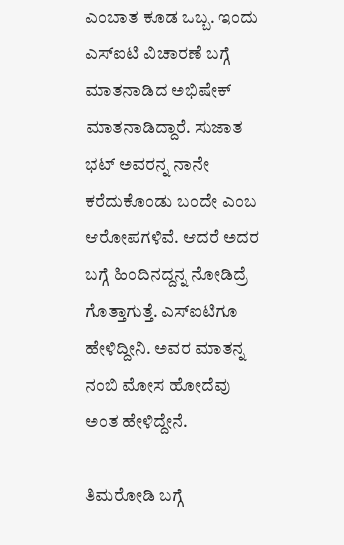ಎಂಬಾತ ಕೂಡ ಒಬ್ಬ. ಇಂದು ಎಸ್ಐಟಿ ವಿಚಾರಣೆ ಬಗ್ಗೆ ಮಾತನಾಡಿದ ಅಭಿಷೇಕ್ ಮಾತನಾಡಿದ್ದಾರೆ. ಸುಜಾತ ಭಟ್ ಅವರನ್ನ ನಾನೇ ಕರೆದುಕೊಂಡು ಬಂದೇ ಎಂಬ ಆರೋಪಗಳಿವೆ. ಆದರೆ ಅದರ ಬಗ್ಗೆ ಹಿಂದಿನದ್ದನ್ನ ನೋಡಿದ್ರೆ ಗೊತ್ತಾಗುತ್ತೆ. ಎಸ್ಐಟಿಗೂ ಹೇಳಿದ್ದೀನಿ. ಅವರ ಮಾತನ್ನ ನಂಬಿ ಮೋಸ ಹೋದೆವು ಅಂತ ಹೇಳಿದ್ದೇನೆ.

ತಿಮರೋಡಿ ಬಗ್ಗೆ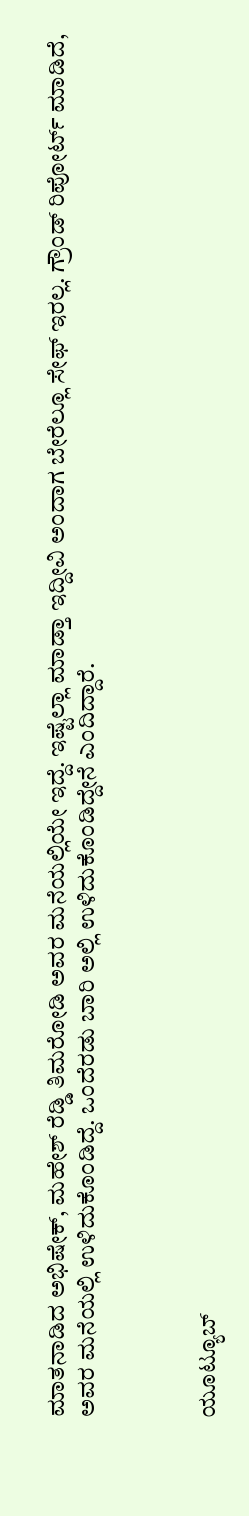ಮಾತನಾಡಿದ ಅಭಿಷೇಕ್, ಮಹೇಶ್ ರೆಡ್ಡಿ ತಿಮರೋಡಿ ಅವರ ಮನೆಯಲ್ಲಿಯೇ ಇದ್ದೆ. ಇಷ್ಟೆಲ್ಲಾ ಮಾಡ್ತಾ ಇದ್ದೀವಿ ಅಂದಾಗ ಬೇರೆಲ್ಲೂ ಸೇಫ್ ಇರಲ್ಲ. ಗ್ರೌಂಡ್ ರಿಪೋರ್ಟ್ ಮಾಡಿದೆ, ಅವರ ಮನೆಯಲ್ಲಿ ಉಳಿದುಕೊಂಡಿದ್ದೆ. ಒಂದೆರಡು ಬಾರಿ ಅಲ್ಲಿ ಉಳಿದುಕೊಂಡಿದ್ದೇನೆ ಎಂದಿದ್ದಾರೆ.



ಯೂಟ್ಯೂಬ್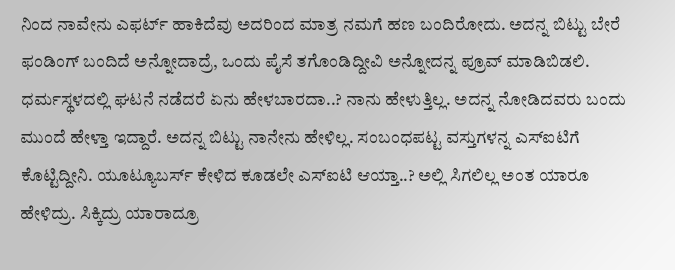ನಿಂದ ನಾವೇನು ಎಫರ್ಟ್ ಹಾಕಿದೆವು ಅದರಿಂದ ಮಾತ್ರ ನಮಗೆ ಹಣ ಬಂದಿರೋದು. ಅದನ್ನ ಬಿಟ್ಟು ಬೇರೆ ಫಂಡಿಂಗ್ ಬಂದಿದೆ ಅನ್ನೋದಾದ್ರೆ, ಒಂದು ಪೈಸೆ ತಗೊಂಡಿದ್ದೀವಿ ಅನ್ನೋದನ್ನ ಪ್ರೂವ್ ಮಾಡಿಬಿಡಲಿ. ಧರ್ಮಸ್ಥಳದಲ್ಲಿ ಘಟನೆ ನಡೆದರೆ ಏನು ಹೇಳಬಾರದಾ..? ನಾನು ಹೇಳುತ್ತಿಲ್ಲ. ಅದನ್ನ ನೋಡಿದವರು ಬಂದು ಮುಂದೆ ಹೇಳ್ತಾ ಇದ್ದಾರೆ. ಅದನ್ನ ಬಿಟ್ಟು‌ ನಾನೇನು ಹೇಳಿಲ್ಲ. ಸಂಬಂಧ‌ಪಟ್ಟ ವಸ್ತುಗಳನ್ನ ಎಸ್ಐಟಿಗೆ ಕೊಟ್ಟಿದ್ದೀನಿ. ಯೂಟ್ಯೂಬರ್ಸ್ ಕೇಳಿದ ಕೂಡಲೇ ಎಸ್ಐಟಿ ಆಯ್ತಾ..? ಅಲ್ಲಿ ಸಿಗಲಿಲ್ಲ ಅಂತ ಯಾರೂ ಹೇಳಿದ್ರು. ಸಿಕ್ಕಿದ್ರು ಯಾರಾದ್ರೂ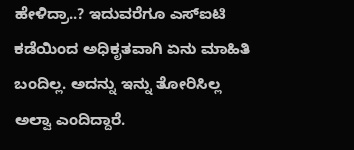ಹೇಳಿದ್ರಾ..? ಇದುವರೆಗೂ ಎಸ್ಐಟಿ ಕಡೆಯಿಂದ ಅಧಿಕೃತವಾಗಿ ಏನು ಮಾಹಿತಿ ಬಂದಿಲ್ಲ. ಅದನ್ನು ಇನ್ನು ತೋರಿಸಿಲ್ಲ ಅಲ್ವಾ ಎಂದಿದ್ದಾರೆ.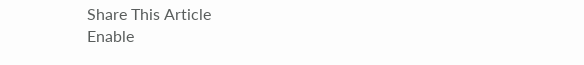Share This Article
Enable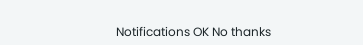Notifications OK No thanks